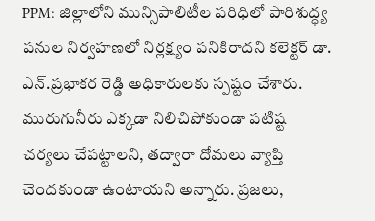PPM: జిల్లాలోని మున్సిపాలిటీల పరిధిలో పారిశుద్ధ్య పనుల నిర్వహణలో నిర్లక్ష్యం పనికిరాదని కలెక్టర్ డా. ఎన్.ప్రభాకర రెడ్డి అధికారులకు స్పష్టం చేశారు. మురుగునీరు ఎక్కడా నిలిచిపోకుండా పటిష్ట చర్యలు చేపట్టాలని, తద్వారా దోమలు వ్యాప్తి చెందకుండా ఉంటాయని అన్నారు. ప్రజలు,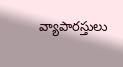వ్యాపారస్తులు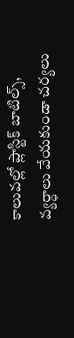కాలువల్లో ప్లాస్టిక్ బాటిల్స్, వ్యర్ధాలు వేయకుండా చర్యలు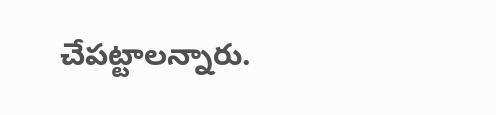చేపట్టాలన్నారు.